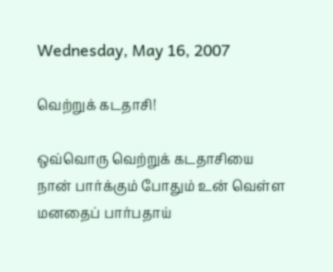Wednesday, May 16, 2007

வெற்றுக் கடதாசி!

ஒவ்வொரு வெற்றுக் கடதாசியை
நான் பார்க்கும் போதும் உன் வெள்ள
மனதைப் பார்பதாய்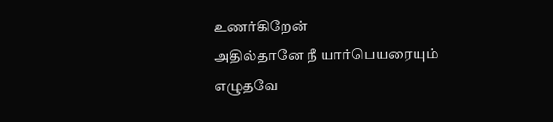உணர்கிறேன்
அதில்தானே நீ யார்பெயரையும்
எழுதவே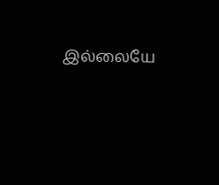இல்லையே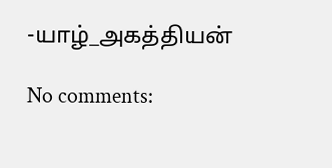-யாழ்_அகத்தியன்

No comments: